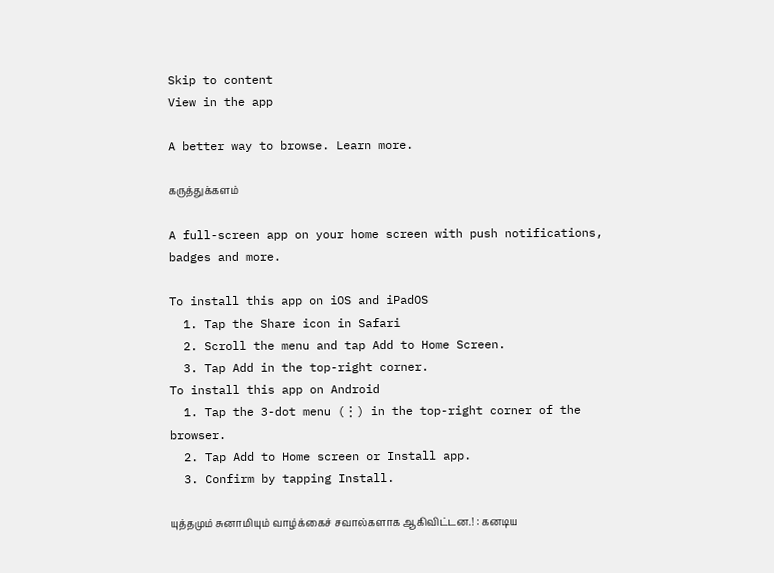Skip to content
View in the app

A better way to browse. Learn more.

கருத்துக்களம்

A full-screen app on your home screen with push notifications, badges and more.

To install this app on iOS and iPadOS
  1. Tap the Share icon in Safari
  2. Scroll the menu and tap Add to Home Screen.
  3. Tap Add in the top-right corner.
To install this app on Android
  1. Tap the 3-dot menu (⋮) in the top-right corner of the browser.
  2. Tap Add to Home screen or Install app.
  3. Confirm by tapping Install.

யுத்தமும் சுனாமியும் வாழ்க்கைச் சவால்களாக ஆகிவிட்டன.! : கனடிய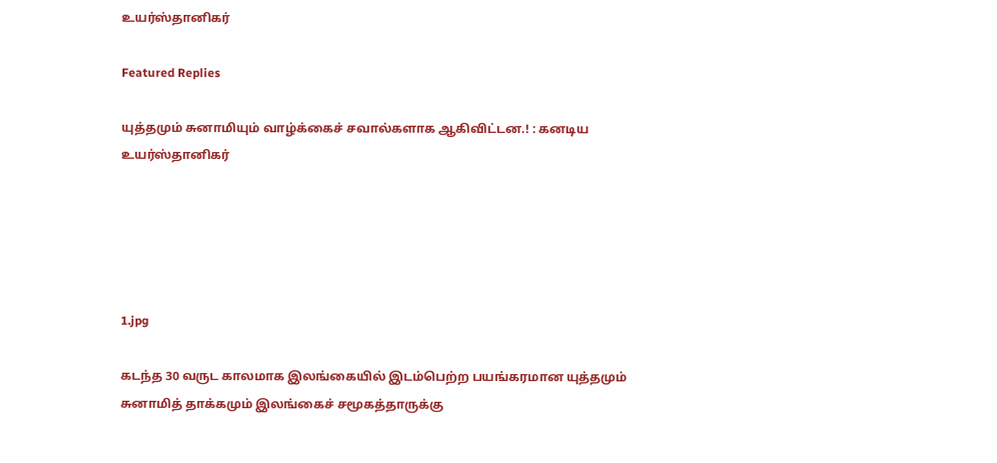உயர்ஸ்தானிகர்

Featured Replies

யுத்தமும் சுனாமியும் வாழ்க்கைச் சவால்களாக ஆகிவிட்டன.! : கனடிய உயர்ஸ்தானிகர்





1.jpg

கடந்த 30 வருட காலமாக இலங்கையில் இடம்பெற்ற பயங்கரமான யுத்தமும் சுனாமித் தாக்கமும் இலங்கைச் சமூகத்தாருக்கு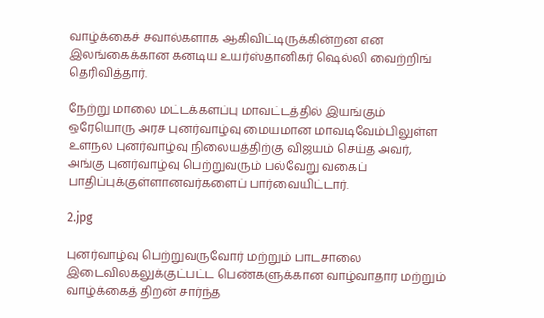வாழ்க்கைச் சவால்களாக ஆகிவிட்டிருக்கின்றன என இலங்கைக்கான கனடிய உயர்ஸ்தானிகர் ஷெல்லி வைற்றிங் தெரிவித்தார்.

நேற்று மாலை மட்டக்களப்பு மாவட்டத்தில் இயங்கும் ஒரேயொரு அரச புனர்வாழ்வு மையமான மாவடிவேம்பிலுள்ள உளநல புனர்வாழ்வு நிலையத்திற்கு விஜயம் செய்த அவர், அங்கு புனர்வாழ்வு பெற்றுவரும் பல்வேறு வகைப் பாதிப்புக்குள்ளானவர்களைப் பார்வையிட்டார்.

2.jpg

புனர்வாழ்வு பெற்றுவருவோர் மற்றும் பாடசாலை இடைவிலகலுக்குட்பட்ட பெண்களுக்கான வாழ்வாதார மற்றும் வாழ்க்கைத் திறன் சார்ந்த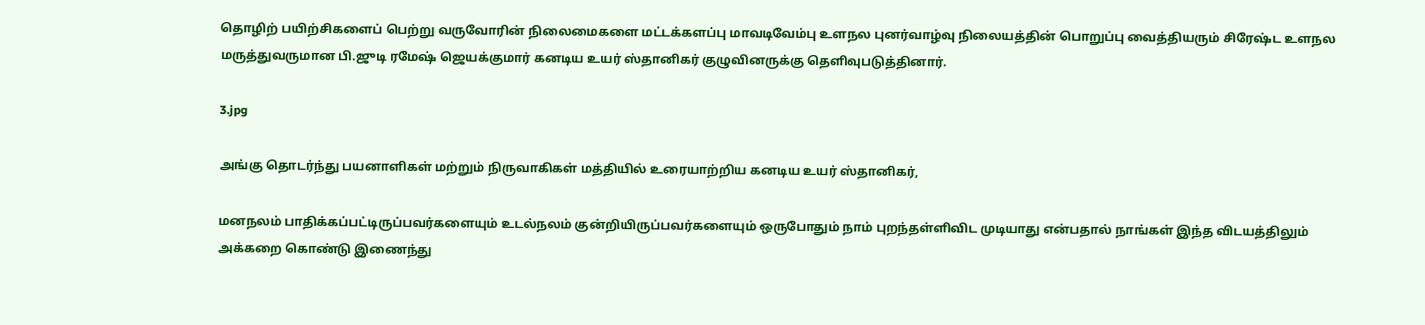தொழிற் பயிற்சிகளைப் பெற்று வருவோரின் நிலைமைகளை மட்டக்களப்பு மாவடிவேம்பு உளநல புனர்வாழ்வு நிலையத்தின் பொறுப்பு வைத்தியரும் சிரேஷ்ட உளநல மருத்துவருமான பி.ஜுடி ரமேஷ் ஜெயக்குமார் கனடிய உயர் ஸ்தானிகர் குழுவினருக்கு தெளிவுபடுத்தினார்.

3.jpg

அங்கு தொடர்ந்து பயனாளிகள் மற்றும் நிருவாகிகள் மத்தியில் உரையாற்றிய கனடிய உயர் ஸ்தானிகர்,

மனநலம் பாதிக்கப்பட்டிருப்பவர்களையும் உடல்நலம் குன்றியிருப்பவர்களையும் ஒருபோதும் நாம் புறந்தள்ளிவிட முடியாது என்பதால் நாங்கள் இந்த விடயத்திலும் அக்கறை கொண்டு இணைந்து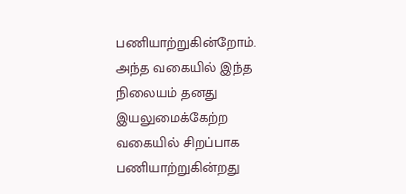பணியாற்றுகின்றோம். அந்த வகையில் இந்த நிலையம் தனது இயலுமைக்கேற்ற வகையில் சிறப்பாக பணியாற்றுகின்றது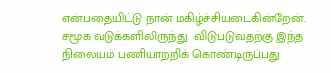என்பதையிட்டு நான் மகிழ்ச்சியடைகின்றேன். சமூக வடுக்களிலிருந்து  விடுபடுவதற்கு இந்த நிலையம் பணியாற்றிக் கொண்டிருப்பது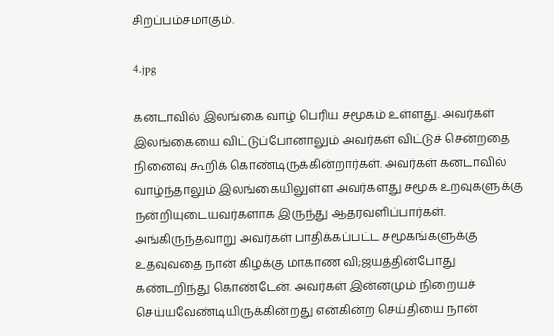சிறப்பம்சமாகும்.

4.jpg

கனடாவில் இலங்கை வாழ் பெரிய சமூகம் உள்ளது. அவர்கள் இலங்கையை விட்டுப்போனாலும் அவர்கள் விட்டுச் சென்றதை நினைவு கூறிக் கொண்டிருக்கின்றார்கள். அவர்கள் கனடாவில் வாழ்ந்தாலும் இலங்கையிலுள்ள அவர்களது சமூக உறவுகளுக்கு நன்றியுடையவர்களாக இருந்து ஆதரவளிப்பார்கள். அங்கிருந்தவாறு அவர்கள் பாதிக்கப்பட்ட சமூகங்களுக்கு உதவுவதை நான் கிழக்கு மாகாண வி;ஜயத்தின்போது கண்டறிந்து கொண்டேன். அவர்கள் இன்னமும் நிறையச் செய்யவேண்டியிருக்கின்றது என்கின்ற செய்தியை நான்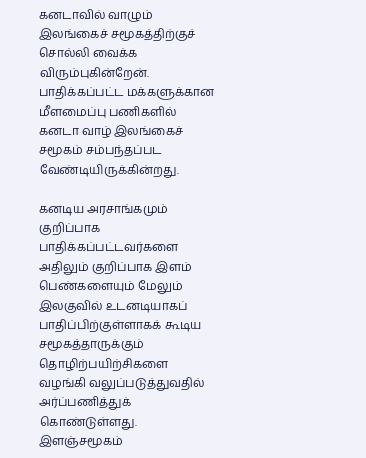கனடாவில் வாழும் இலங்கைச் சமூகத்திற்குச் சொல்லி வைக்க விரும்புகின்றேன். பாதிக்கப்பட்ட மக்களுக்கான மீளமைப்பு பணிகளில் கனடா வாழ் இலங்கைச் சமூகம் சம்பந்தப்பட வேண்டியிருக்கின்றது.

கனடிய அரசாங்கமும் குறிப்பாக பாதிக்கப்பட்டவர்களை அதிலும் குறிப்பாக இளம் பெண்களையும் மேலும் இலகுவில் உடனடியாகப் பாதிப்பிற்குள்ளாகக் கூடிய சமூகத்தாருக்கும்  தொழிற்பயிற்சிகளை வழங்கி வலுப்படுத்துவதில் அர்ப்பணித்துக் கொண்டுள்ளது. இளஞ்சமூகம்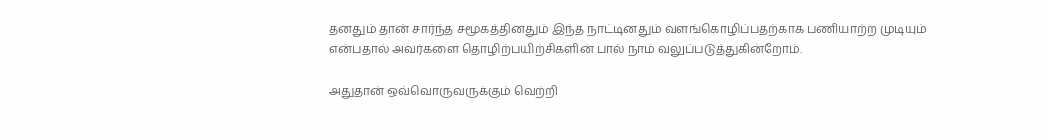தனதும் தான் சார்ந்த சமூகத்தினதும் இந்த நாட்டினதும் வளங்கொழிப்பதற்காக பணியாற்ற முடியும் என்பதால் அவர்களை தொழிற்பயிற்சிகளின் பால் நாம் வலுப்படுத்துகின்றோம்.

அதுதான் ஒவ்வொருவருக்கும் வெற்றி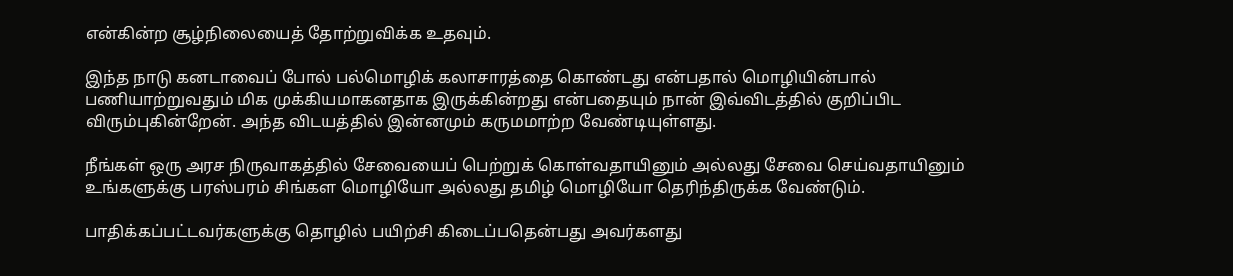என்கின்ற சூழ்நிலையைத் தோற்றுவிக்க உதவும்.

இந்த நாடு கனடாவைப் போல் பல்மொழிக் கலாசாரத்தை கொண்டது என்பதால் மொழியின்பால் பணியாற்றுவதும் மிக முக்கியமாகனதாக இருக்கின்றது என்பதையும் நான் இவ்விடத்தில் குறிப்பிட விரும்புகின்றேன். அந்த விடயத்தில் இன்னமும் கருமமாற்ற வேண்டியுள்ளது.

நீங்கள் ஒரு அரச நிருவாகத்தில் சேவையைப் பெற்றுக் கொள்வதாயினும் அல்லது சேவை செய்வதாயினும் உங்களுக்கு பரஸ்பரம் சிங்கள மொழியோ அல்லது தமிழ் மொழியோ தெரிந்திருக்க வேண்டும்.

பாதிக்கப்பட்டவர்களுக்கு தொழில் பயிற்சி கிடைப்பதென்பது அவர்களது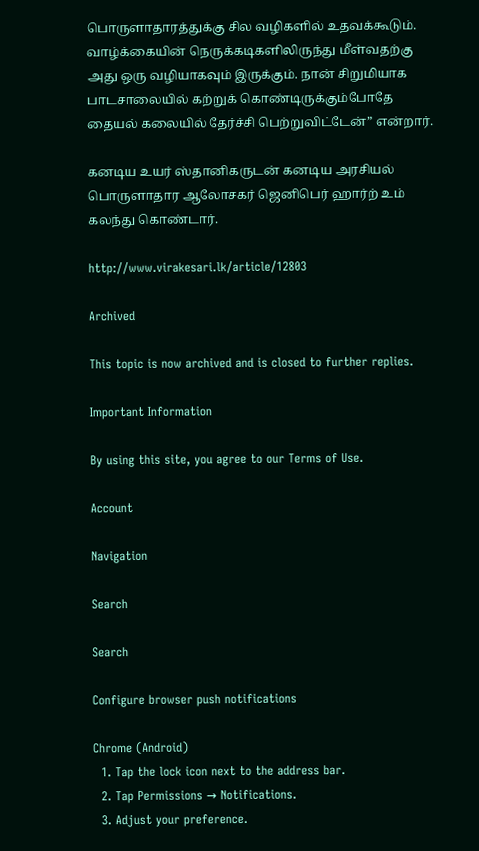பொருளாதாரத்துக்கு சில வழிகளில் உதவக்கூடும். வாழ்க்கையின் நெருக்கடிகளிலிருந்து மீள்வதற்கு அது ஒரு வழியாகவும் இருக்கும். நான் சிறுமியாக பாடசாலையில் கற்றுக் கொண்டிருக்கும்போதே தையல் கலையில் தேர்ச்சி பெற்றுவிட்டேன்” என்றார்.

கனடிய உயர் ஸ்தானிகருடன் கனடிய அரசியல் பொருளாதார ஆலோசகர் ஜெனிபெர் ஹார்ற் உம் கலந்து கொண்டார்.

http://www.virakesari.lk/article/12803

Archived

This topic is now archived and is closed to further replies.

Important Information

By using this site, you agree to our Terms of Use.

Account

Navigation

Search

Search

Configure browser push notifications

Chrome (Android)
  1. Tap the lock icon next to the address bar.
  2. Tap Permissions → Notifications.
  3. Adjust your preference.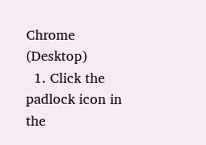Chrome (Desktop)
  1. Click the padlock icon in the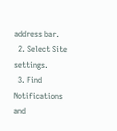address bar.
  2. Select Site settings.
  3. Find Notifications and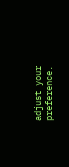adjust your preference.